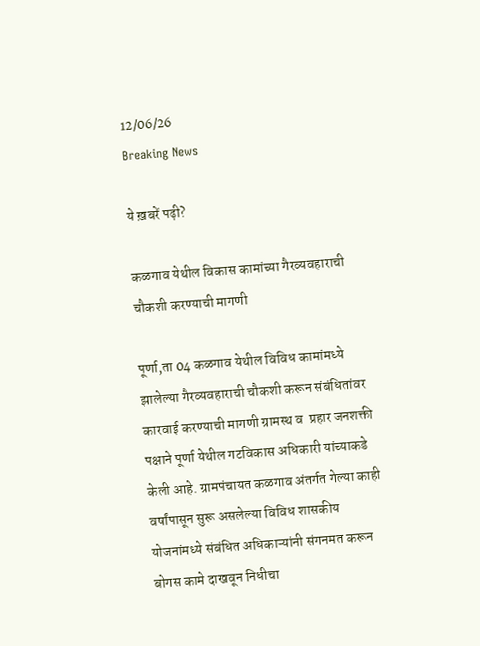12/06/26
Breaking News

ये ख़बरें पढ़ी?

कळगाव येथील विकास कामांच्या गैरव्यवहाराची चौकशी करण्याची मागणी

पूर्णा,ता 04 कळगाव येथील विविध कामांमध्ये झालेल्या गैरव्यवहाराची चौकशी करून संबंधितांवर कारवाई करण्याची मागणी ग्रामस्थ व  प्रहार जनशक्ती पक्षाने पूर्णा येथील गटविकास अधिकारी यांच्याकडे केली आहे. ग्रामपंचायत कळगाव अंतर्गत गेल्या काही वर्षांपासून सुरू असलेल्या विविध शासकीय योजनांमध्ये संबंधित अधिकाऱ्यांनी संगनमत करून बोगस कामे दाखवून निधीचा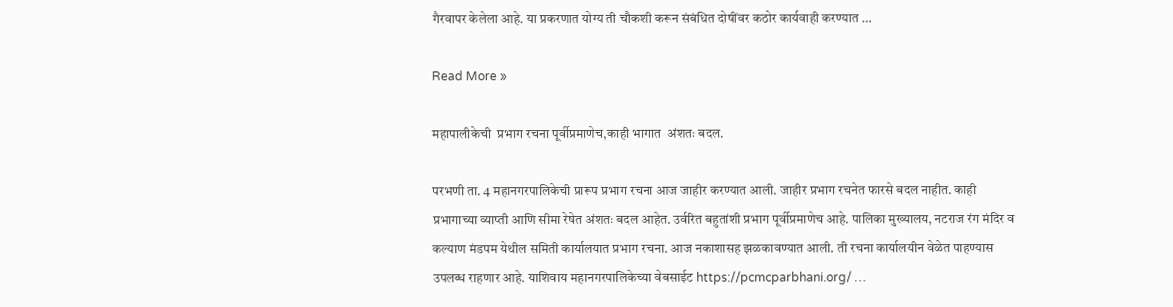गैरवापर केलेला आहे. या प्रकरणात योग्य ती चौकशी करून संबंधित दोषींवर कठोर कार्यवाही करण्यात …

Read More »

महापालीकेची  प्रभाग रचना पूर्वीप्रमाणेच,काही भागात  अंशतः बदल.

परभणी ता. 4 महानगरपालिकेची प्रारूप प्रभाग रचना आज जाहीर करण्यात आली. जाहीर प्रभाग रचनेत फारसे बदल नाहीत. काही प्रभागाच्या व्याप्ती आणि सीमा रेषेत अंशतः बदल आहेत. उर्वरित बहुतांशी प्रभाग पूर्वीप्रमाणेच आहे. पालिका मुख्यालय, नटराज रंग मंदिर व कल्याण मंडपम येथील समिती कार्यालयात प्रभाग रचना. आज नकाशासह झळकावण्यात आली. ती रचना कार्यालयीन वेळेत पाहण्यास उपलब्ध राहणार आहे. याशिवाय महानगरपालिकेच्या वेबसाईट https://pcmcparbhani.org/ …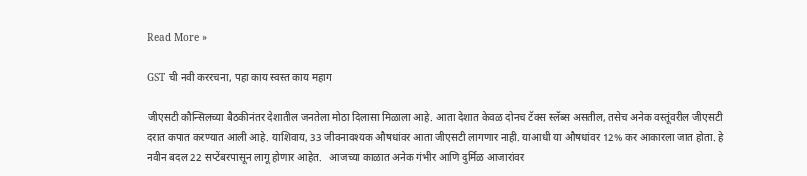Read More »

GST ची नवी कररचना, पहा काय स्वस्त काय महाग

जीएसटी कौन्सिलच्या बैठकीनंतर देशातील जनतेला मोठा दिलासा मिळाला आहे. आता देशात केवळ दोनच टॅक्स स्लॅब्स असतील, तसेच अनेक वस्तूंवरील जीएसटी दरात कपात करण्यात आली आहे. याशिवाय, 33 जीवनावश्यक औषधांवर आता जीएसटी लागणार नाही. याआधी या औषधांवर 12% कर आकारला जात होता. हे नवीन बदल 22 सप्टेंबरपासून लागू होणार आहेत.   आजच्या काळात अनेक गंभीर आणि दुर्मिळ आजारांवर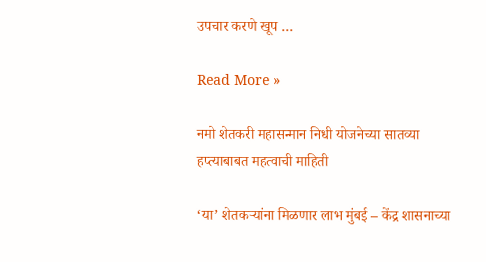उपचार करणे खूप …

Read More »

नमो शेतकरी महासन्मान निधी योजनेच्या सातव्या हप्त्याबाबत महत्वाची माहिती

‘या’ शेतकऱ्यांना मिळणार लाभ मुंबई – केंद्र शासनाच्या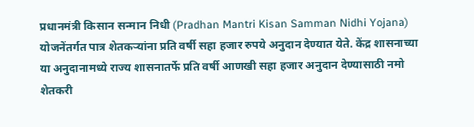प्रधानमंत्री किसान सन्मान निधी (Pradhan Mantri Kisan Samman Nidhi Yojana) योजनेंतर्गत पात्र शेतकऱ्यांना प्रति वर्षी सहा हजार रुपये अनुदान देण्यात येते. केंद्र शासनाच्या या अनुदानामध्ये राज्य शासनातर्फे प्रति वर्षी आणखी सहा हजार अनुदान देण्यासाठी नमो शेतकरी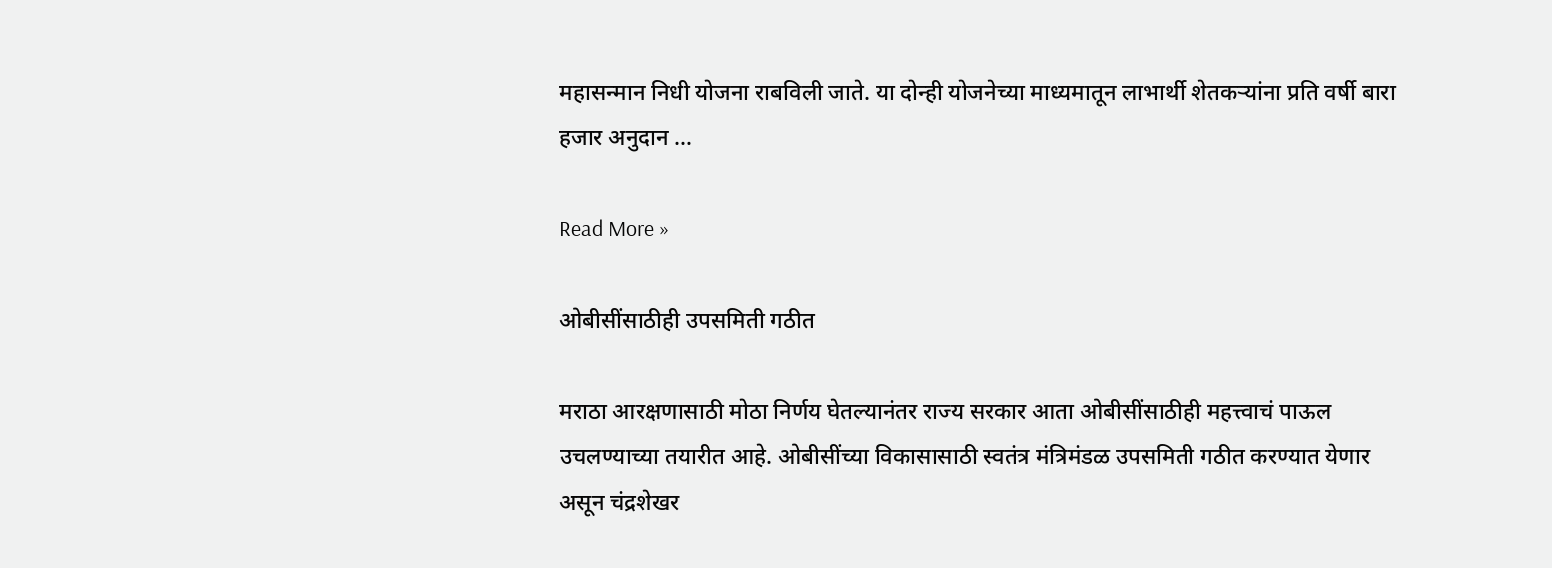महासन्मान निधी योजना राबविली जाते. या दोन्ही योजनेच्या माध्यमातून लाभार्थी शेतकऱ्यांना प्रति वर्षी बारा हजार अनुदान …

Read More »

ओबीसींसाठीही उपसमिती गठीत

मराठा आरक्षणासाठी मोठा निर्णय घेतल्यानंतर राज्य सरकार आता ओबीसींसाठीही महत्त्वाचं पाऊल उचलण्याच्या तयारीत आहे. ओबीसींच्या विकासासाठी स्वतंत्र मंत्रिमंडळ उपसमिती गठीत करण्यात येणार असून चंद्रशेखर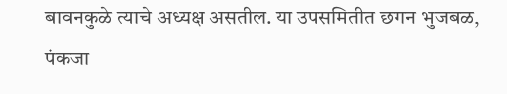बावनकुळे त्याचे अध्यक्ष असतील. या उपसमितीत छगन भुजबळ, पंकजा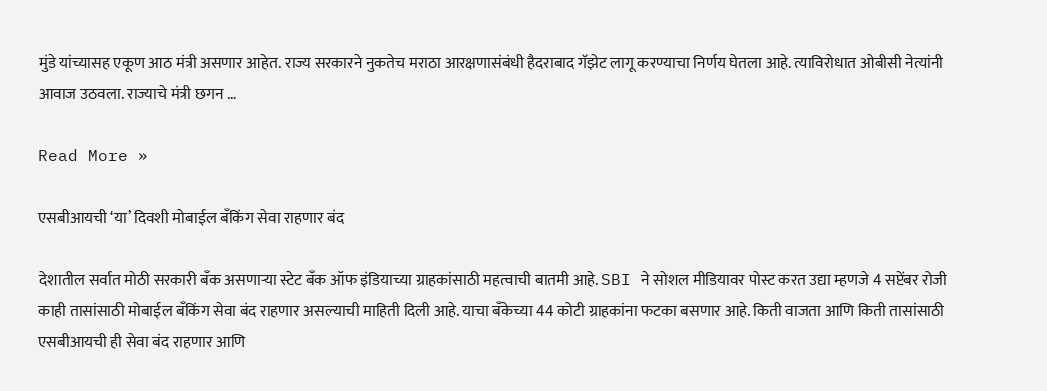मुंडे यांच्यासह एकूण आठ मंत्री असणार आहेत. राज्य सरकारने नुकतेच मराठा आरक्षणासंबंधी हैदराबाद गॅझेट लागू करण्याचा निर्णय घेतला आहे. त्याविरोधात ओबीसी नेत्यांनी आवाज उठवला. राज्याचे मंत्री छगन …

Read More »

एसबीआयची ‘या’ दिवशी मोबाईल बँकिंग सेवा राहणार बंद

देशातील सर्वात मोठी सरकारी बँक असणाऱ्या स्टेट बँक ऑफ इंडियाच्या ग्राहकांसाठी महत्वाची बातमी आहे. SBI ने सोशल मीडियावर पोस्ट करत उद्या म्हणजे 4 सप्टेंबर रोजी काही तासांसाठी मोबाईल बँकिंग सेवा बंद राहणार असल्याची माहिती दिली आहे. याचा बँकेच्या 44 कोटी ग्राहकांना फटका बसणार आहे. किती वाजता आणि किती तासांसाठी एसबीआयची ही सेवा बंद राहणार आणि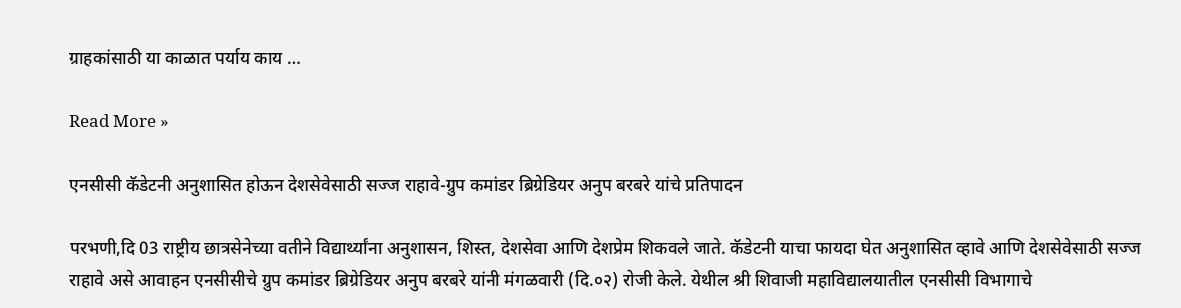ग्राहकांसाठी या काळात पर्याय काय …

Read More »

एनसीसी कॅडेटनी अनुशासित होऊन देशसेवेसाठी सज्ज राहावे-ग्रुप कमांडर ब्रिग्रेडियर अनुप बरबरे यांचे प्रतिपादन

परभणी,दि 03 राष्ट्रीय छात्रसेनेच्या वतीने विद्यार्थ्यांना अनुशासन, शिस्त, देशसेवा आणि देशप्रेम शिकवले जाते. कॅडेटनी याचा फायदा घेत अनुशासित व्हावे आणि देशसेवेसाठी सज्ज राहावे असे आवाहन एनसीसीचे ग्रुप कमांडर ब्रिग्रेडियर अनुप बरबरे यांनी मंगळवारी (दि.०२) रोजी केले. येथील श्री शिवाजी महाविद्यालयातील एनसीसी विभागाचे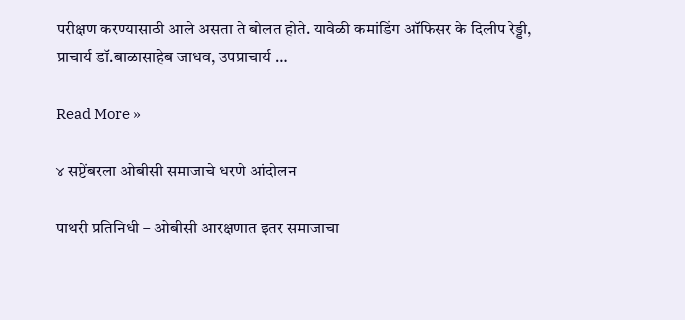परीक्षण करण्यासाठी आले असता ते बोलत होते. यावेळी कमांडिंग ऑफिसर के दिलीप रेड्डी, प्राचार्य डॉ.बाळासाहेब जाधव, उपप्राचार्य …

Read More »

४ सप्टेंबरला ओबीसी समाजाचे धरणे आंदोलन

पाथरी प्रतिनिधी – ओबीसी आरक्षणात इतर समाजाचा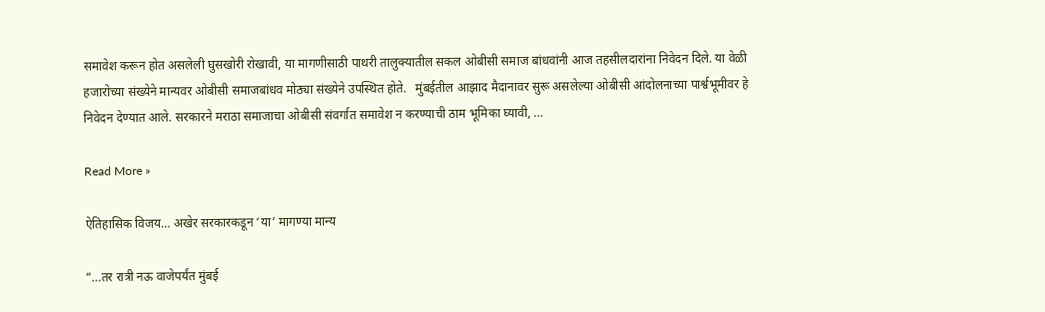समावेश करून होत असलेली घुसखोरी रोखावी, या मागणीसाठी पाथरी तालुक्यातील सकल ओबीसी समाज बांधवांनी आज तहसीलदारांना निवेदन दिले. या वेळी हजारोच्या संख्येने मान्यवर ओबीसी समाजबांधव मोठ्या संख्येने उपस्थित होते.   मुंबईतील आझाद मैदानावर सुरू असलेल्या ओबीसी आंदोलनाच्या पार्श्वभूमीवर हे निवेदन देण्यात आले. सरकारने मराठा समाजाचा ओबीसी संवर्गात समावेश न करण्याची ठाम भूमिका घ्यावी, …

Read More »

ऐतिहासिक विजय… अखेर सरकारकडून ‘या’ मागण्या मान्य

“…तर रात्री नऊ वाजेपर्यंत मुंबई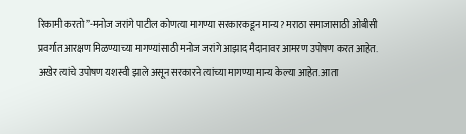रिकामी करतो”-मनोज जरांगे पाटील कोणत्या मागण्या सरकारकडून मान्य? मराठा समाजासाठी ओबीसी प्रवर्गात आरक्षण मिळण्याच्या मागण्यांसाठी मनोज जरांगे आझाद मैदानावर आमरण उपोषण करत आहेत. अखेर त्यांचे उपोषण यशस्वी झाले असून सरकारने त्यांच्या मागण्या मान्य केल्या आहेत. आता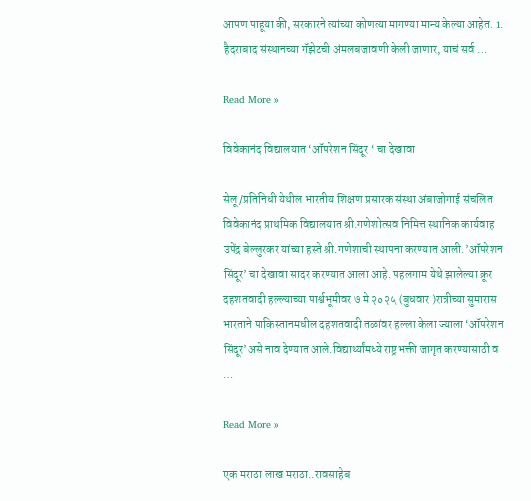आपण पाहूया की, सरकारने त्यांच्या कोणत्या मागण्या मान्य केल्या आहेत. 1. हैदराबाद संस्थानच्या गॅझेटची अंमलबजावणी केली जाणार, याचं सर्व …

Read More »

विवेकानंद विद्यालयात ‘ऑपरेशन सिंदूर ‘ चा देखावा

सेलू /प्रतिनिधी येथील भारतीय शिक्षण प्रसारक संस्था अंबाजोगाई संचलित विवेकानंद प्राथमिक विद्यालयात श्री.गणेशोत्सव निमित्त स्थानिक कार्यवाह उपेंद्र बेल्लुरकर यांच्या हस्ते श्री.गणेशाची स्थापना करण्यात आली.’ऑपरेशन सिंदूर’ चा देखावा सादर करण्यात आला आहे. पहलगाम येथे झालेल्या क्रूर दहशतवादी हल्ल्याच्या पार्श्वभूमीवर ७ मे २०२५ (बुधवार )रात्रीच्या सुमारास भारताने पाकिस्तानमधील दहशतवादी तळांवर हल्ला केला ज्याला ‘ऑपरेशन सिंदूर’असे नाव देण्यात आले.विद्यार्थ्यांमध्ये राष्ट्रभक्ती जागृत करण्यासाठी व …

Read More »

एक मराठा लाख मराठा..रावसाहेब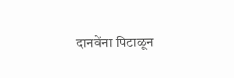दानवेंना पिटाळून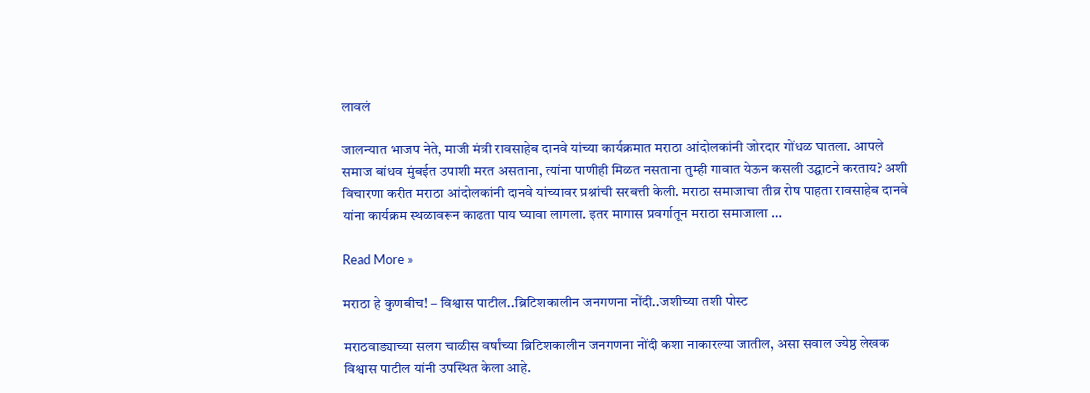लावलं

जालन्यात भाजप नेते, माजी मंत्री रावसाहेब दानवे यांच्या कार्यक्रमात मराठा आंदोलकांनी जोरदार गोंधळ घातला. आपले समाज बांधव मुंबईत उपाशी मरत असताना, त्यांना पाणीही मिळत नसताना तुम्ही गावात येऊन कसली उद्घाटने करताय? अशी विचारणा करीत मराठा आंदोलकांनी दानवे यांच्यावर प्रश्नांची सरबत्ती केली. मराठा समाजाचा तीव्र रोष पाहता रावसाहेब दानवे यांना कार्यक्रम स्थळावरून काढता पाय घ्यावा लागला. इतर मागास प्रवर्गातून मराठा समाजाला …

Read More »

मराठा हे कुणबीच! – विश्वास पाटील..ब्रिटिशकालीन जनगणना नोंदी..जशीच्या तशी पोस्ट

मराठवाड्याच्या सलग चाळीस वर्षांच्या ब्रिटिशकालीन जनगणना नोंदी कशा नाकारल्या जातील, असा सवाल ज्येष्ठ लेखक विश्वास पाटील यांनी उपस्थित केला आहे.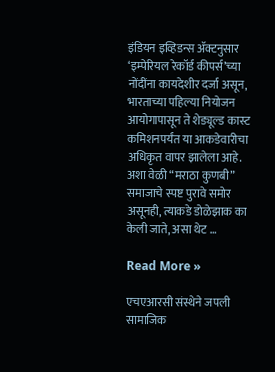इंडियन इव्हिडन्स ॲक्टनुसार ‘इम्पेरियल रेकॉर्ड कीपर्स’च्या नोंदींना कायदेशीर दर्जा असून, भारताच्या पहिल्या नियोजन आयोगापासून ते शेड्यूल्ड कास्ट कमिशनपर्यंत या आकडेवारीचा अधिकृत वापर झालेला आहे. अशा वेळी “मराठा कुणबी” समाजाचे स्पष्ट पुरावे समोर असूनही, त्याकडे डोळेझाक का केली जाते, असा थेट …

Read More »

एचएआरसी संस्थेने जपली सामाजिक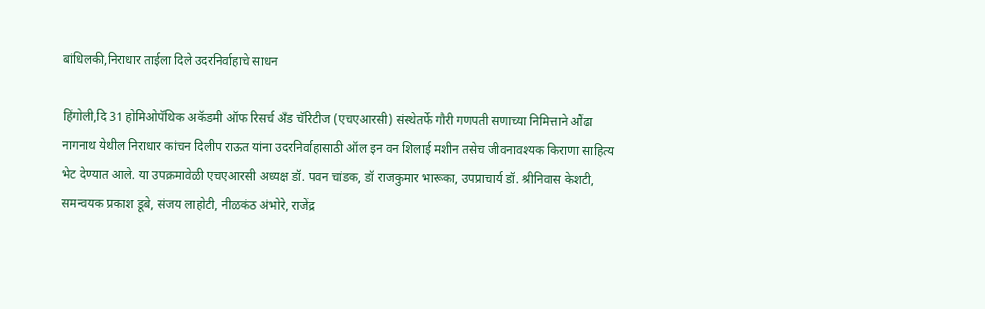बांधिलकी,निराधार ताईला दिले उदरनिर्वाहाचे साधन

हिंगोली,दि 31 होमिओपॅथिक अकॅडमी ऑफ रिसर्च अँड चॅरिटीज (एचएआरसी) संस्थेतर्फे गौरी गणपती सणाच्या निमित्ताने औंढा नागनाथ येथील निराधार कांचन दिलीप राऊत यांना उदरनिर्वाहासाठी ऑल इन वन शिलाई मशीन तसेच जीवनावश्यक किराणा साहित्य भेट देण्यात आले. या उपक्रमावेळी एचएआरसी अध्यक्ष डॉ. पवन चांडक, डॉ राजकुमार भारूका, उपप्राचार्य डॉ. श्रीनिवास केशटी, समन्वयक प्रकाश डूबे, संजय लाहोटी, नीळकंठ अंभोरे, राजेंद्र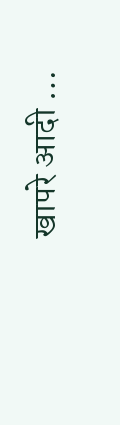खापरे आदी …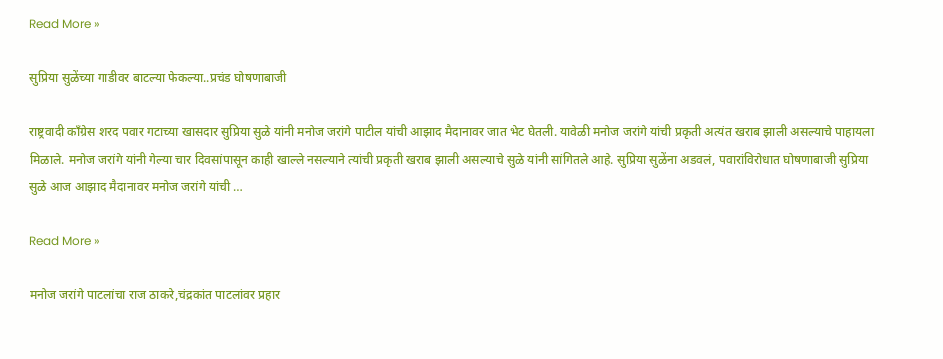Read More »

सुप्रिया सुळेंच्या गाडीवर बाटल्या फेकल्या..प्रचंड घोषणाबाजी

राष्ट्रवादी कॉंग्रेस शरद पवार गटाच्या खासदार सुप्रिया सुळे यांनी मनोज जरांगे पाटील यांची आझाद मैदानावर जात भेट घेतली. यावेळी मनोज जरांगे यांची प्रकृती अत्यंत खराब झाली असल्याचे पाहायला मिळाले. मनोज जरांगे यांनी गेल्या चार दिवसांपासून काही खाल्ले नसल्याने त्यांची प्रकृती खराब झाली असल्याचे सुळे यांनी सांगितले आहे. सुप्रिया सुळेंना अडवलं, पवारांविरोधात घोषणाबाजी सुप्रिया सुळे आज आझाद मैदानावर मनोज जरांगे यांची …

Read More »

मनोज जरांगे पाटलांचा राज ठाकरे,चंद्रकांत पाटलांवर प्रहार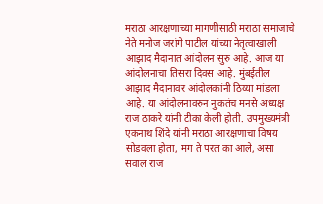मराठा आरक्षणाच्या मागणीसाठी मराठा समाजाचे नेते मनोज जरांगे पाटील यांच्या नेतृत्वाखाली आझाद मैदानात आंदोलन सुरु आहे. आज या आंदोलनाचा तिसरा दिवस आहे. मुंबईतील आझाद मैदानावर आंदोलकांनी ठिय्या मांडला आहे. या आंदोलनावरुन नुकतंच मनसे अध्यक्ष राज ठाकरे यांनी टीका केली होती. उपमुख्यमंत्री एकनाथ शिंदे यांनी मराठा आरक्षणाचा विषय सोडवला होता, मग ते परत का आले, असा सवाल राज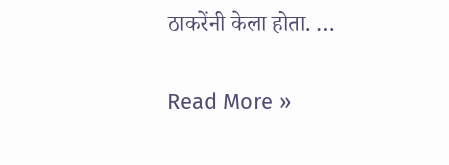ठाकरेंनी केला होता. …

Read More »